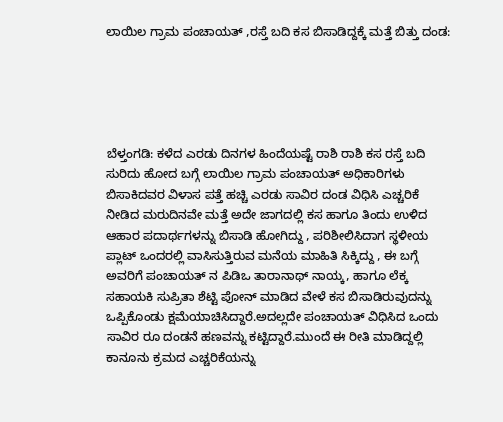ಲಾಯಿಲ ಗ್ರಾಮ ಪಂಚಾಯತ್ ,ರಸ್ತೆ ಬದಿ ಕಸ ಬಿಸಾಡಿದ್ದಕ್ಕೆ ಮತ್ತೆ ಬಿತ್ತು ದಂಡ:





ಬೆಳ್ತಂಗಡಿ: ಕಳೆದ ಎರಡು ದಿನಗಳ ಹಿಂದೆಯಷ್ಟೆ ರಾಶಿ ರಾಶಿ ಕಸ ರಸ್ತೆ ಬದಿ ಸುರಿದು ಹೋದ ಬಗ್ಗೆ ಲಾಯಿಲ ಗ್ರಾಮ ಪಂಚಾಯತ್ ಅಧಿಕಾರಿಗಳು ಬಿಸಾಕಿದವರ ವಿಳಾಸ ಪತ್ತೆ ಹಚ್ಚಿ ಎರಡು ಸಾವಿರ ದಂಡ ವಿಧಿಸಿ ಎಚ್ಚರಿಕೆ ನೀಡಿದ ಮರುದಿನವೇ ಮತ್ತೆ ಅದೇ ಜಾಗದಲ್ಲಿ ಕಸ ಹಾಗೂ ತಿಂದು ಉಳಿದ ಆಹಾರ ಪದಾರ್ಥಗಳನ್ನು ಬಿಸಾಡಿ ಹೋಗಿದ್ದು , ಪರಿಶೀಲಿಸಿದಾಗ ಸ್ಥಳೀಯ ಪ್ಲಾಟ್ ಒಂದರಲ್ಲಿ ವಾಸಿಸುತ್ತಿರುವ ಮನೆಯ ಮಾಹಿತಿ ಸಿಕ್ಕಿದ್ದು , ಈ ಬಗ್ಗೆ ಅವರಿಗೆ ಪಂಚಾಯತ್ ನ ಪಿಡಿಒ ತಾರಾನಾಥ್ ನಾಯ್ಕ, ಹಾಗೂ ಲೆಕ್ಕ ಸಹಾಯಕಿ ಸುಪ್ರಿತಾ ಶೆಟ್ಟಿ ಪೋನ್ ಮಾಡಿದ ವೇಳೆ ಕಸ ಬಿಸಾಡಿರುವುದನ್ನು ಒಪ್ಪಿಕೊಂಡು ಕ್ಷಮೆಯಾಚಿಸಿದ್ದಾರೆ.ಅದಲ್ಲದೇ ಪಂಚಾಯತ್ ವಿಧಿಸಿದ ಒಂದು ಸಾವಿರ ರೂ ದಂಡನೆ ಹಣವನ್ನು ಕಟ್ಟಿದ್ದಾರೆ.ಮುಂದೆ ಈ ರೀತಿ ಮಾಡಿದ್ದಲ್ಲಿ ಕಾನೂನು ಕ್ರಮದ ಎಚ್ಚರಿಕೆಯನ್ನು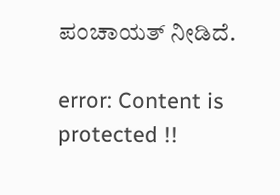ಪಂಚಾಯತ್ ನೀಡಿದೆ.

error: Content is protected !!